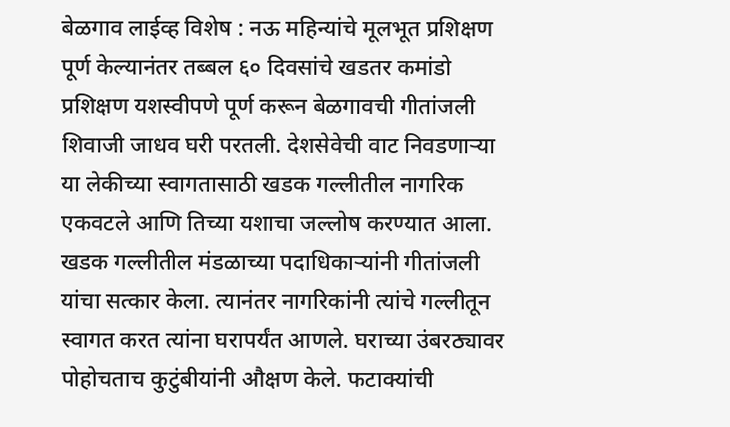बेळगाव लाईव्ह विशेष : नऊ महिन्यांचे मूलभूत प्रशिक्षण पूर्ण केल्यानंतर तब्बल ६० दिवसांचे खडतर कमांडो प्रशिक्षण यशस्वीपणे पूर्ण करून बेळगावची गीतांजली शिवाजी जाधव घरी परतली. देशसेवेची वाट निवडणाऱ्या या लेकीच्या स्वागतासाठी खडक गल्लीतील नागरिक एकवटले आणि तिच्या यशाचा जल्लोष करण्यात आला.
खडक गल्लीतील मंडळाच्या पदाधिकाऱ्यांनी गीतांजली यांचा सत्कार केला. त्यानंतर नागरिकांनी त्यांचे गल्लीतून स्वागत करत त्यांना घरापर्यंत आणले. घराच्या उंबरठ्यावर पोहोचताच कुटुंबीयांनी औक्षण केले. फटाक्यांची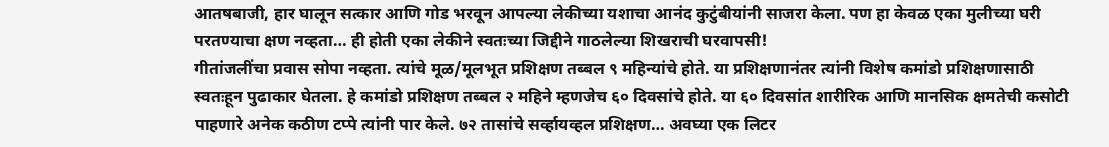आतषबाजी, हार घालून सत्कार आणि गोड भरवून आपल्या लेकीच्या यशाचा आनंद कुटुंबीयांनी साजरा केला. पण हा केवळ एका मुलीच्या घरी परतण्याचा क्षण नव्हता… ही होती एका लेकीने स्वतःच्या जिद्दीने गाठलेल्या शिखराची घरवापसी!
गीतांजलींचा प्रवास सोपा नव्हता. त्यांचे मूळ/मूलभूत प्रशिक्षण तब्बल ९ महिन्यांचे होते. या प्रशिक्षणानंतर त्यांनी विशेष कमांडो प्रशिक्षणासाठी स्वतःहून पुढाकार घेतला. हे कमांडो प्रशिक्षण तब्बल २ महिने म्हणजेच ६० दिवसांचे होते. या ६० दिवसांत शारीरिक आणि मानसिक क्षमतेची कसोटी पाहणारे अनेक कठीण टप्पे त्यांनी पार केले. ७२ तासांचे सर्व्हायव्हल प्रशिक्षण… अवघ्या एक लिटर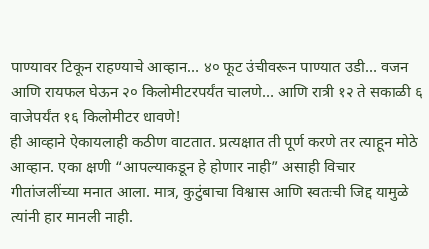पाण्यावर टिकून राहण्याचे आव्हान… ४० फूट उंचीवरून पाण्यात उडी… वजन आणि रायफल घेऊन २० किलोमीटरपर्यंत चालणे… आणि रात्री १२ ते सकाळी ६ वाजेपर्यंत १६ किलोमीटर धावणे!
ही आव्हाने ऐकायलाही कठीण वाटतात. प्रत्यक्षात ती पूर्ण करणे तर त्याहून मोठे आव्हान. एका क्षणी “आपल्याकडून हे होणार नाही” असाही विचार गीतांजलींच्या मनात आला. मात्र, कुटुंबाचा विश्वास आणि स्वतःची जिद्द यामुळे त्यांनी हार मानली नाही.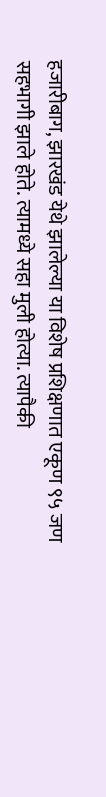हजारीबाग, झारखंड येथे झालेल्या या विशेष प्रशिक्षणात एकूण ९५ जण सहभागी झाले होते. त्यामध्ये सहा मुली होत्या. त्यापैकी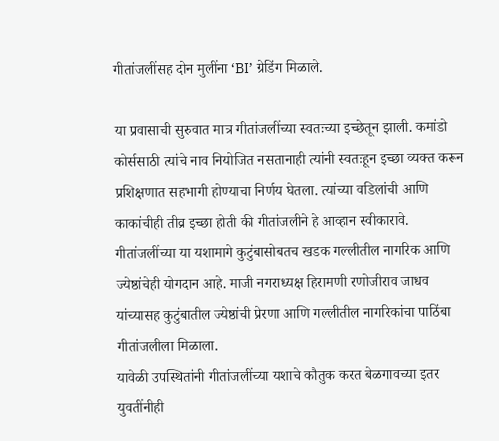गीतांजलींसह दोन मुलींना ‘BI’ ग्रेडिंग मिळाले.

या प्रवासाची सुरुवात मात्र गीतांजलींच्या स्वतःच्या इच्छेतून झाली. कमांडो कोर्ससाठी त्यांचे नाव नियोजित नसतानाही त्यांनी स्वतःहून इच्छा व्यक्त करून प्रशिक्षणात सहभागी होण्याचा निर्णय घेतला. त्यांच्या वडिलांची आणि काकांचीही तीव्र इच्छा होती की गीतांजलीने हे आव्हान स्वीकारावे. गीतांजलींच्या या यशामागे कुटुंबासोबतच खडक गल्लीतील नागरिक आणि ज्येष्ठांचेही योगदान आहे. माजी नगराध्यक्ष हिरामणी रणोजीराव जाधव यांच्यासह कुटुंबातील ज्येष्ठांची प्रेरणा आणि गल्लीतील नागरिकांचा पाठिंबा गीतांजलीला मिळाला.
यावेळी उपस्थितांनी गीतांजलींच्या यशाचे कौतुक करत बेळगावच्या इतर युवतींनीही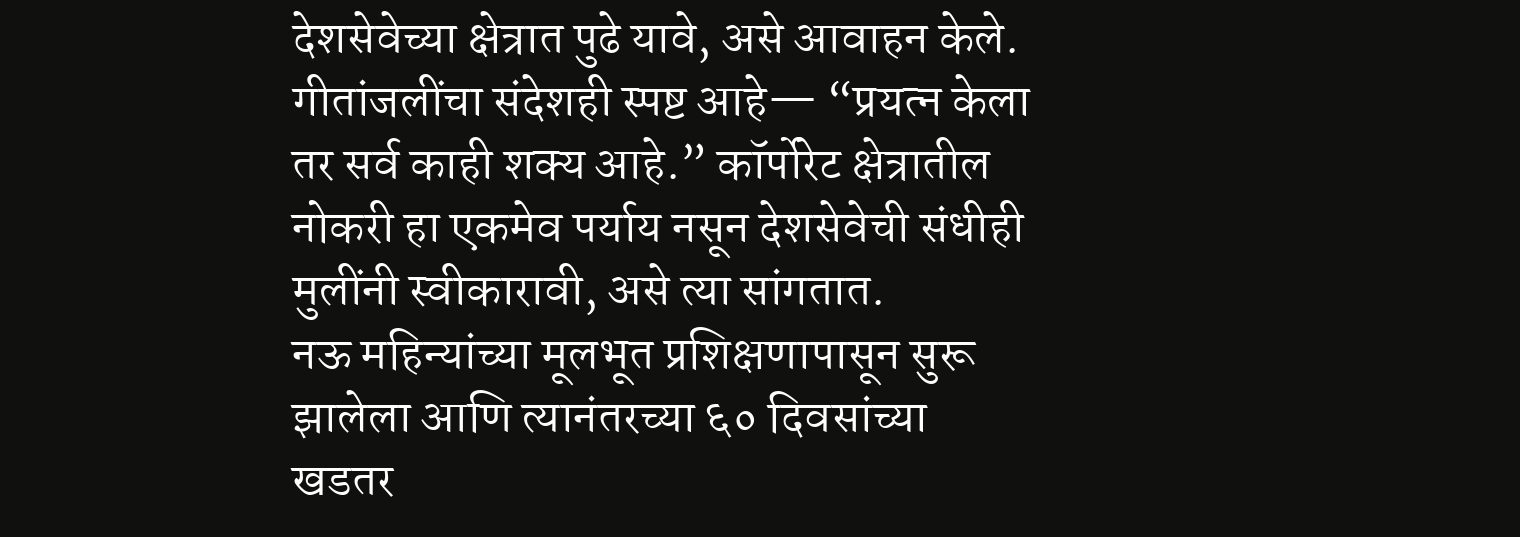देशसेवेच्या क्षेत्रात पुढे यावे, असे आवाहन केले. गीतांजलींचा संदेशही स्पष्ट आहे— “प्रयत्न केला तर सर्व काही शक्य आहे.” कॉर्पोरेट क्षेत्रातील नोकरी हा एकमेव पर्याय नसून देशसेवेची संधीही मुलींनी स्वीकारावी, असे त्या सांगतात.
नऊ महिन्यांच्या मूलभूत प्रशिक्षणापासून सुरू झालेला आणि त्यानंतरच्या ६० दिवसांच्या खडतर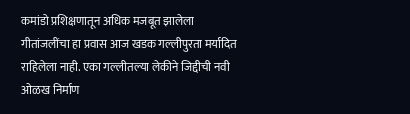कमांडो प्रशिक्षणातून अधिक मजबूत झालेला गीतांजलींचा हा प्रवास आज खडक गल्लीपुरता मर्यादित राहिलेला नाही. एका गल्लीतल्या लेकीने जिद्दीची नवी ओळख निर्माण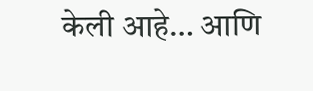केली आहे… आणि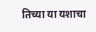तिच्या या यशाचा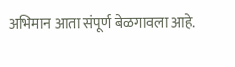अभिमान आता संपूर्ण बेळगावला आहे.